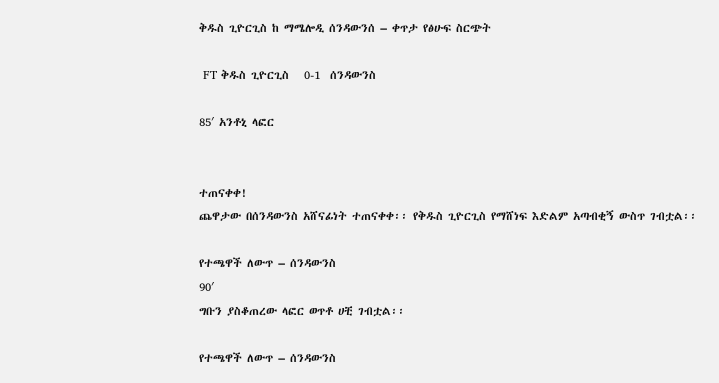ቅዱስ ጊዮርጊስ ከ ማሜሎዲ ሰንዳውንሰ – ቀጥታ የፅሁፍ ስርጭት

 FT ቅዱስ ጊዮርጊስ   0-1  ሰንዳውንስ

85′ አንቶኒ ላፎር


ተጠናቀቀ!
ጨዋታው በሰንዳውንስ አሸናፊነት ተጠናቀቀ፡፡ የቅዱስ ጊዮርጊስ የማሸነፍ እድልም አጣብቂኝ ውስጥ ገብቷል፡፡

የተጫዋች ለውጥ – ሰንዳውንስ
90′
ግቡን ያስቆጠረው ላፎር ወጥቶ ሀቺ ገብቷል፡፡

የተጫዋች ለውጥ – ሰንዳውንስ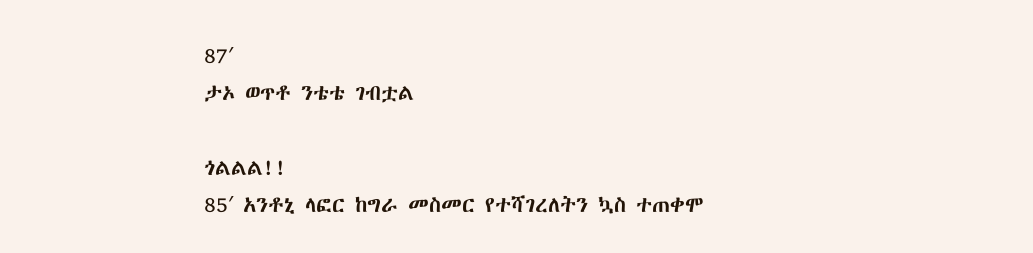87′
ታኦ ወጥቶ ንቴቴ ገብቷል

ጎልልል!!
85′ አንቶኒ ላፎር ከግራ መስመር የተሻገረለትን ኳስ ተጠቀሞ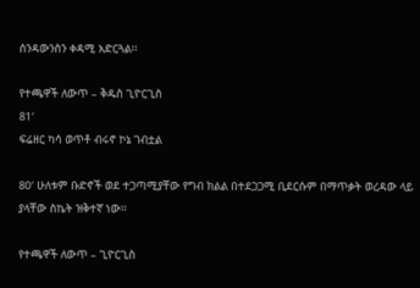ሰንዳውንስን ቀዳሚ አድርጓል፡፡

የተጫዋች ለውጥ – ቅዱስ ጊዮርጊስ
81′
ፍሬዘር ካሳ ወጥቶ ብሩኖ ኮኔ ገብቷል

80′ ሁለቱም ቡድኖች ወደ ተጋጣሚያቸው የግብ ክልል በተደጋጋሚ ቢደርሱም በማጥቃት ወረዳው ላይ ያላቸው ስኬት ዝቅተኛ ነው፡፡

የተጫዋች ለውጥ – ጊዮርጊስ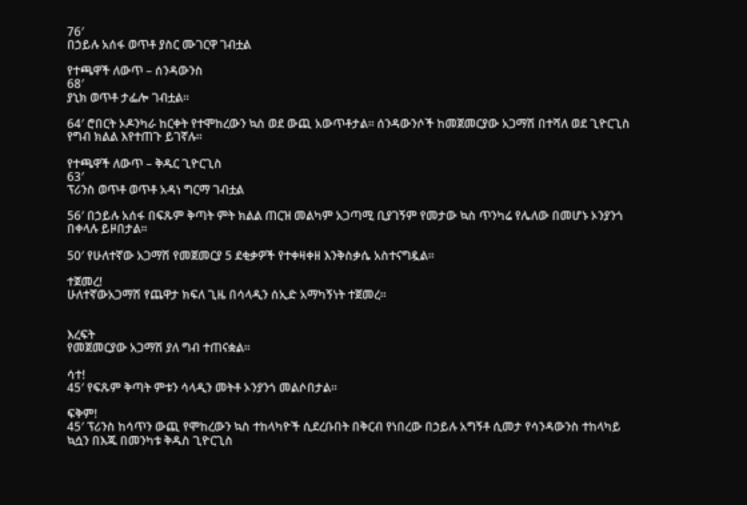76′
በኃይሉ አሰፋ ወጥቶ ያስር ሙገርዋ ገብቷል

የተጫዋች ለውጥ – ሰንዳውንስ
68′
ያኒክ ወጥቶ ታፌሎ ገብቷል፡፡

64′ ሮበርት ኦዶንካራ ከርቀት የተሞከረውን ኳስ ወደ ውጪ አውጥቶታል፡፡ ሰንዳውንሶች ከመጀመርያው አጋማሽ በተሻለ ወደ ጊዮርጊስ የግብ ክልል እየተጠጉ ይገኛሉ፡፡

የተጫዋች ለውጥ – ቅዱር ጊዮርጊስ
63′
ፕሪንስ ወጥቶ ወጥቶ አዳነ ግርማ ገብቷል

56′ በኃይሉ አሰፋ በፍጹም ቅጣት ምት ክልል ጠርዝ መልካም አጋጣሚ ቢያገኝም የመታው ኳስ ጥንካሬ የሌለው በመሆኑ ኦንያንጎ በቀላሉ ይዞበታል፡፡

50′ የሁለተኛው አጋማሽ የመጀመርያ 5 ደቂቃዎች የተቀዛቀዘ እንቅስቃሴ አስተናግዷል፡፡

ተጀመረ!
ሁለተኛውአጋማሽ የጨዋታ ክፍለ ጊዜ በሳላዲን ሰኢድ አማካኝነት ተጀመረ፡፡


እረፍት
የመጀመርያው አጋማሽ ያለ ግብ ተጠናቋል፡፡

ሳተ!
45′ የፍጹም ቅጣት ምቱን ሳላዲን መትቶ ኦንያንጎ መልሶበታል፡፡

ፍቅም!
45′ ፕሪንስ ከሳጥን ውጪ የሞከረውን ኳስ ተከላካዮች ሲደረቡበት በቅርብ የነበረው በኃይሉ አግኝቶ ሲመታ የሳንዳውንስ ተከላካይ ኳሷን በእጁ በመንካቱ ቅዱስ ጊዮርጊስ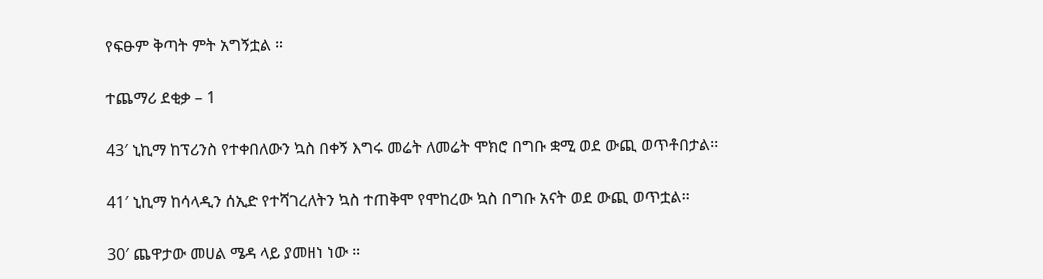የፍፁም ቅጣት ምት አግኝቷል ።

ተጨማሪ ደቂቃ – 1

43′ ኒኪማ ከፕሪንስ የተቀበለውን ኳስ በቀኝ እግሩ መሬት ለመሬት ሞክሮ በግቡ ቋሚ ወደ ውጪ ወጥቶበታል፡፡

41′ ኒኪማ ከሳላዲን ሰኢድ የተሻገረለትን ኳስ ተጠቅሞ የሞከረው ኳስ በግቡ አናት ወደ ውጪ ወጥቷል፡፡

30′ ጨዋታው መሀል ሜዳ ላይ ያመዘነ ነው ።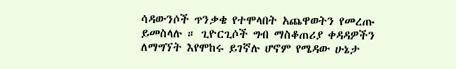ሳዳውንሶች ጥንቃቄ የተሞላበት አጨዋወትን የመረጡ ይመስላሉ ። ጊዮርጊሶች ግብ ማስቆጠሪያ ቀዳዳዎችን ለማግኘት እየሞከሩ ይገኛሉ ሆኖም የሜዳው ሁኔታ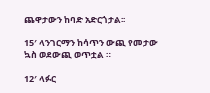ጨዋታውን ከባድ አድርጎታል፡፡

15′ ላንገርማን ከሳጥን ውጪ የመታው ኳስ ወደውጪ ወጥቷል ።

12′ ላፉር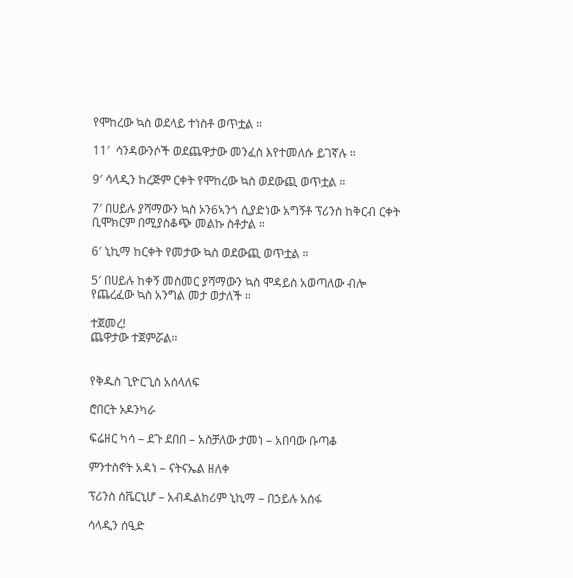የሞከረው ኳስ ወደላይ ተነስቶ ወጥቷል ።

11′  ሳንዳውንሶች ወደጨዋታው መንፈስ እየተመለሱ ይገኛሉ ።

9′ ሳላዲን ከረጅም ርቀት የሞከረው ኳስ ወደውጪ ወጥቷል ።

7′ በሀይሉ ያሻማውን ኳስ ኦን6ኣንጎ ሲያድነው አግኝቶ ፕሪንስ ከቅርብ ርቀት ቢሞክርም በሚያስቆጭ መልኩ ስቶታል ።

6′ ኒኪማ ከርቀት የመታው ኳስ ወደውጪ ወጥቷል ።

5′ በሀይሉ ከቀኝ መስመር ያሻማውን ኳስ ሞዳይስ አወጣለው ብሎ የጨረፈው ኳስ አንግል መታ ወታለች ።

ተጀመረ!
ጨዋታው ተጀምሯል፡፡


የቅዱስ ጊዮርጊስ አሰላለፍ

ሮበርት ኦዶንካራ

ፍሬዘር ካሳ – ደጉ ደበበ – አስቻለው ታመነ – አበባው ቡጣቆ

ምንተስኖት አዳነ – ናትናኤል ዘለቀ

ፕሪንስ ሰቬርኒሆ – አብዱልከሪም ኒኪማ – በኃይሉ አሰፋ

ሳላዲን ሰዒድ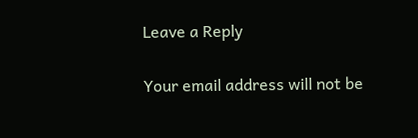Leave a Reply

Your email address will not be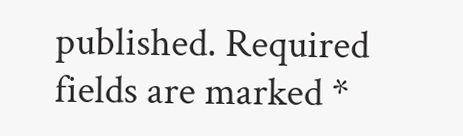published. Required fields are marked *